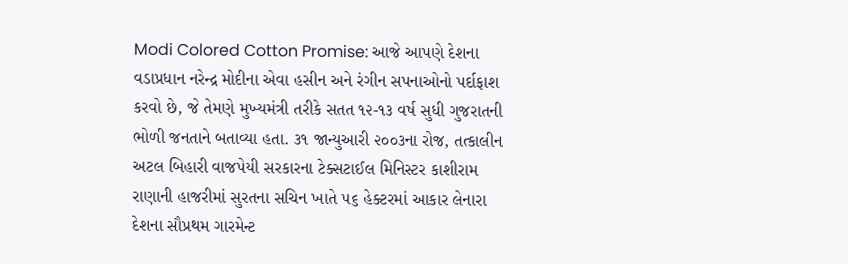Modi Colored Cotton Promise: આજે આપણે દેશના વડાપ્રધાન નરેન્દ્ર મોદીના એવા હસીન અને રંગીન સપનાઓનો પર્દાફાશ કરવો છે, જે તેમણે મુખ્યમંત્રી તરીકે સતત ૧૨-૧૩ વર્ષ સુધી ગુજરાતની ભોળી જનતાને બતાવ્યા હતા. ૩૧ જાન્યુઆરી ૨૦૦૩ના રોજ, તત્કાલીન અટલ બિહારી વાજપેયી સરકારના ટેક્સટાઈલ મિનિસ્ટર કાશીરામ રાણાની હાજરીમાં સુરતના સચિન ખાતે ૫૬ હેક્ટરમાં આકાર લેનારા દેશના સૌપ્રથમ ગારમેન્ટ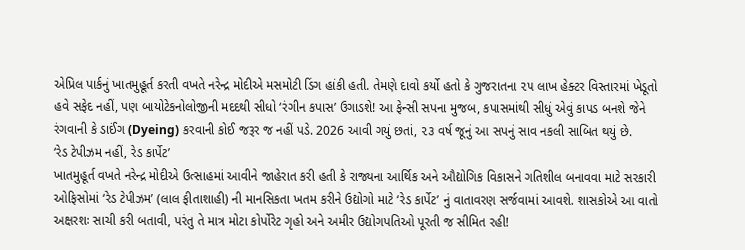એપ્રિલ પાર્કનું ખાતમુહૂર્ત કરતી વખતે નરેન્દ્ર મોદીએ મસમોટી ડિંગ હાંકી હતી. તેમણે દાવો કર્યો હતો કે ગુજરાતના ૨૫ લાખ હેક્ટર વિસ્તારમાં ખેડૂતો હવે સફેદ નહીં, પણ બાયોટેકનોલોજીની મદદથી સીધો ‘રંગીન કપાસ’ ઉગાડશે! આ ફેન્સી સપના મુજબ, કપાસમાંથી સીધું એવું કાપડ બનશે જેને રંગવાની કે ડાઈંગ (Dyeing) કરવાની કોઈ જરૂર જ નહીં પડે. 2026 આવી ગયું છતાં, ૨૩ વર્ષ જૂનું આ સપનું સાવ નકલી સાબિત થયું છે.
‘રેડ ટેપીઝમ નહીં, રેડ કાર્પેટ’
ખાતમુહૂર્ત વખતે નરેન્દ્ર મોદીએ ઉત્સાહમાં આવીને જાહેરાત કરી હતી કે રાજ્યના આર્થિક અને ઔદ્યોગિક વિકાસને ગતિશીલ બનાવવા માટે સરકારી ઓફિસોમાં ‘રેડ ટેપીઝમ’ (લાલ ફીતાશાહી) ની માનસિકતા ખતમ કરીને ઉદ્યોગો માટે ‘રેડ કાર્પેટ’ નું વાતાવરણ સર્જવામાં આવશે. શાસકોએ આ વાતો અક્ષરશઃ સાચી કરી બતાવી, પરંતુ તે માત્ર મોટા કોર્પોરેટ ગૃહો અને અમીર ઉદ્યોગપતિઓ પૂરતી જ સીમિત રહી!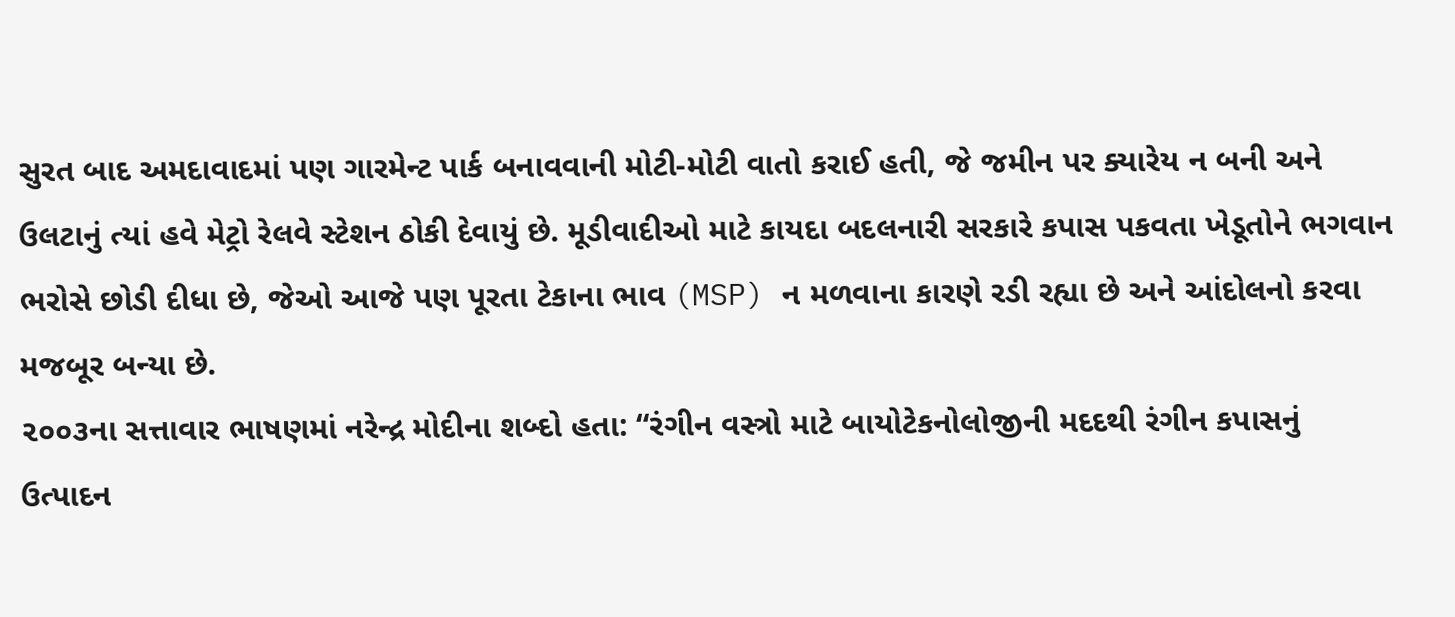સુરત બાદ અમદાવાદમાં પણ ગારમેન્ટ પાર્ક બનાવવાની મોટી-મોટી વાતો કરાઈ હતી, જે જમીન પર ક્યારેય ન બની અને ઉલટાનું ત્યાં હવે મેટ્રો રેલવે સ્ટેશન ઠોકી દેવાયું છે. મૂડીવાદીઓ માટે કાયદા બદલનારી સરકારે કપાસ પકવતા ખેડૂતોને ભગવાન ભરોસે છોડી દીધા છે, જેઓ આજે પણ પૂરતા ટેકાના ભાવ (MSP) ન મળવાના કારણે રડી રહ્યા છે અને આંદોલનો કરવા મજબૂર બન્યા છે.
૨૦૦૩ના સત્તાવાર ભાષણમાં નરેન્દ્ર મોદીના શબ્દો હતા: “રંગીન વસ્ત્રો માટે બાયોટેકનોલોજીની મદદથી રંગીન કપાસનું ઉત્પાદન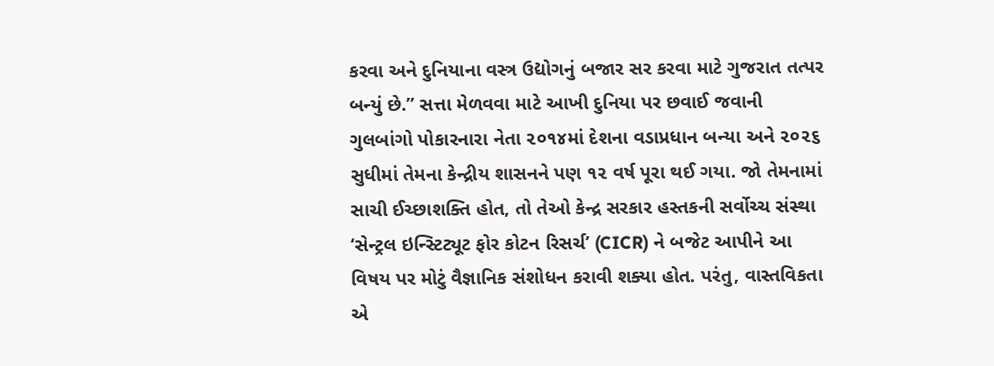કરવા અને દુનિયાના વસ્ત્ર ઉદ્યોગનું બજાર સર કરવા માટે ગુજરાત તત્પર બન્યું છે.” સત્તા મેળવવા માટે આખી દુનિયા પર છવાઈ જવાની ગુલબાંગો પોકારનારા નેતા ૨૦૧૪માં દેશના વડાપ્રધાન બન્યા અને ૨૦૨૬ સુધીમાં તેમના કેન્દ્રીય શાસનને પણ ૧૨ વર્ષ પૂરા થઈ ગયા. જો તેમનામાં સાચી ઈચ્છાશક્તિ હોત, તો તેઓ કેન્દ્ર સરકાર હસ્તકની સર્વોચ્ચ સંસ્થા ‘સેન્ટ્રલ ઇન્સ્ટિટ્યૂટ ફોર કોટન રિસર્ચ’ (CICR) ને બજેટ આપીને આ વિષય પર મોટું વૈજ્ઞાનિક સંશોધન કરાવી શક્યા હોત. પરંતુ, વાસ્તવિકતા એ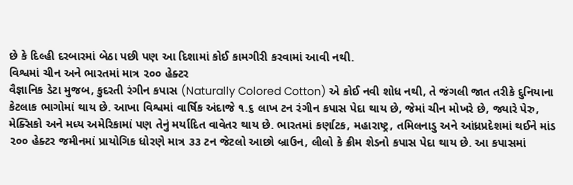છે કે દિલ્હી દરબારમાં બેઠા પછી પણ આ દિશામાં કોઈ કામગીરી કરવામાં આવી નથી.
વિશ્વમાં ચીન અને ભારતમાં માત્ર ૨૦૦ હેક્ટર
વૈજ્ઞાનિક ડેટા મુજબ, કુદરતી રંગીન કપાસ (Naturally Colored Cotton) એ કોઈ નવી શોધ નથી, તે જંગલી જાત તરીકે દુનિયાના કેટલાક ભાગોમાં થાય છે. આખા વિશ્વમાં વાર્ષિક અંદાજે ૧.૬ લાખ ટન રંગીન કપાસ પેદા થાય છે, જેમાં ચીન મોખરે છે, જ્યારે પેરુ, મેક્સિકો અને મધ્ય અમેરિકામાં પણ તેનું મર્યાદિત વાવેતર થાય છે. ભારતમાં કર્ણાટક, મહારાષ્ટ્ર, તમિલનાડુ અને આંધ્રપ્રદેશમાં થઈને માંડ ૨૦૦ હેક્ટર જમીનમાં પ્રાયોગિક ધોરણે માત્ર ૩૩ ટન જેટલો આછો બ્રાઉન, લીલો કે ક્રીમ શેડનો કપાસ પેદા થાય છે. આ કપાસમાં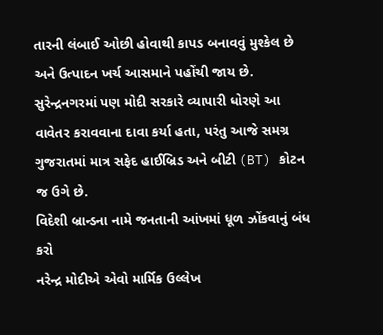તારની લંબાઈ ઓછી હોવાથી કાપડ બનાવવું મુશ્કેલ છે અને ઉત્પાદન ખર્ચ આસમાને પહોંચી જાય છે. સુરેન્દ્રનગરમાં પણ મોદી સરકારે વ્યાપારી ધોરણે આ વાવેતર કરાવવાના દાવા કર્યા હતા, પરંતુ આજે સમગ્ર ગુજરાતમાં માત્ર સફેદ હાઈબ્રિડ અને બીટી (BT) કોટન જ ઉગે છે.
વિદેશી બ્રાન્ડના નામે જનતાની આંખમાં ધૂળ ઝોંકવાનું બંધ કરો
નરેન્દ્ર મોદીએ એવો માર્મિક ઉલ્લેખ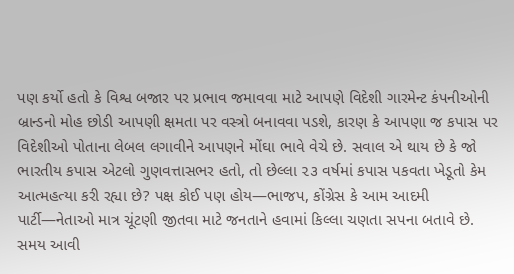પણ કર્યો હતો કે વિશ્વ બજાર પર પ્રભાવ જમાવવા માટે આપણે વિદેશી ગારમેન્ટ કંપનીઓની બ્રાન્ડનો મોહ છોડી આપણી ક્ષમતા પર વસ્ત્રો બનાવવા પડશે, કારણ કે આપણા જ કપાસ પર વિદેશીઓ પોતાના લેબલ લગાવીને આપણને મોંઘા ભાવે વેચે છે. સવાલ એ થાય છે કે જો ભારતીય કપાસ એટલો ગુણવત્તાસભર હતો, તો છેલ્લા ૨૩ વર્ષમાં કપાસ પકવતા ખેડૂતો કેમ આત્મહત્યા કરી રહ્યા છે? પક્ષ કોઈ પણ હોય—ભાજપ, કોંગ્રેસ કે આમ આદમી પાર્ટી—નેતાઓ માત્ર ચૂંટણી જીતવા માટે જનતાને હવામાં કિલ્લા ચણતા સપના બતાવે છે. સમય આવી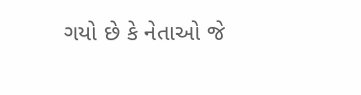ગયો છે કે નેતાઓ જે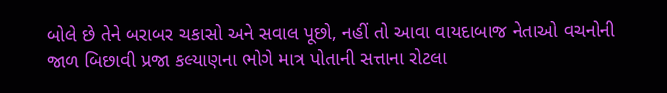બોલે છે તેને બરાબર ચકાસો અને સવાલ પૂછો, નહીં તો આવા વાયદાબાજ નેતાઓ વચનોની જાળ બિછાવી પ્રજા કલ્યાણના ભોગે માત્ર પોતાની સત્તાના રોટલા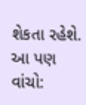શેકતા રહેશે.
આ પણ વાંચો: